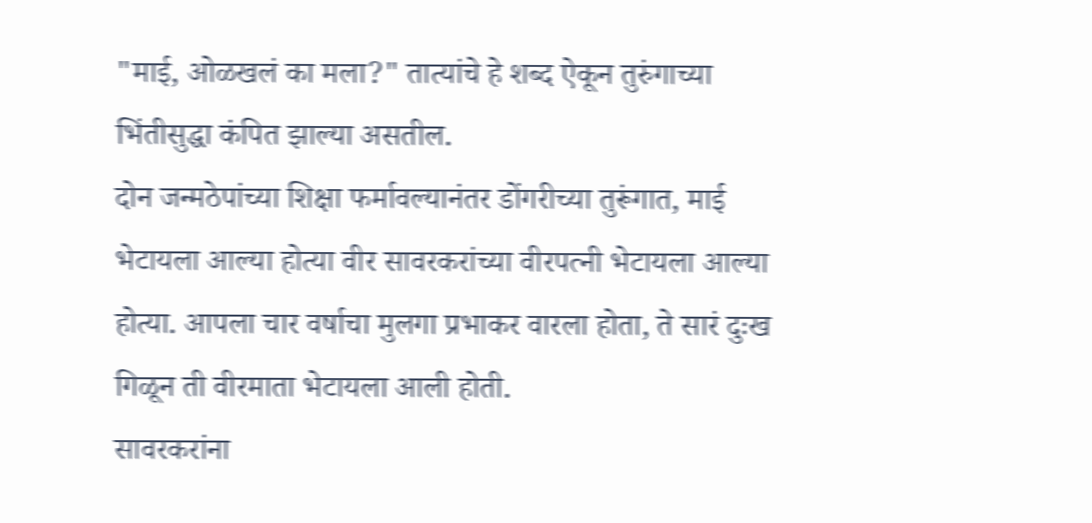"माई, ओळखलं का मला?" तात्यांचे हे शब्द ऐकून तुरुंगाच्या भिंतीसुद्धा कंपित झाल्या असतील.
दोन जन्मठेपांच्या शिक्षा फर्मावल्यानंतर डोंगरीच्या तुरूंगात, माई भेटायला आल्या होत्या वीर सावरकरांच्या वीरपत्नी भेटायला आल्या होत्या. आपला चार वर्षाचा मुलगा प्रभाकर वारला होता, ते सारं दुःख गिळून ती वीरमाता भेटायला आली होती.
सावरकरांना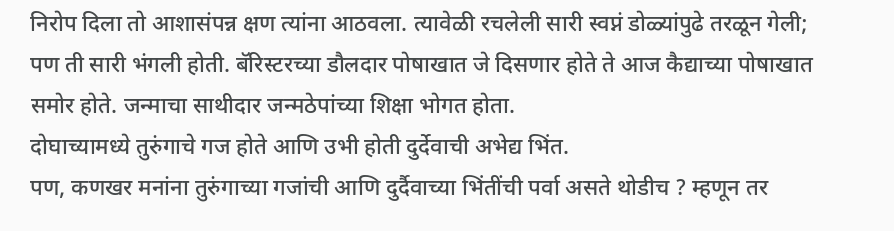निरोप दिला तो आशासंपन्न क्षण त्यांना आठवला. त्यावेळी रचलेली सारी स्वप्नं डोळ्यांपुढे तरळून गेली; पण ती सारी भंगली होती. बॅरिस्टरच्या डौलदार पोषाखात जे दिसणार होते ते आज कैद्याच्या पोषाखात समोर होते. जन्माचा साथीदार जन्मठेपांच्या शिक्षा भोगत होता.
दोघाच्यामध्ये तुरुंगाचे गज होते आणि उभी होती दुर्देवाची अभेद्य भिंत.
पण, कणखर मनांना तुरुंगाच्या गजांची आणि दुर्दैवाच्या भिंतींची पर्वा असते थोडीच ? म्हणून तर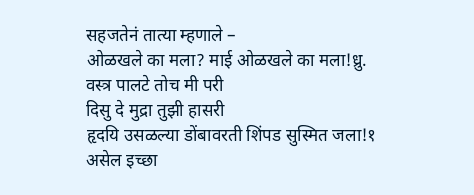सहजतेनं तात्या म्हणाले –
ओळखले का मला? माई ओळखले का मला!ध्रु.
वस्त्र पालटे तोच मी परी
दिसु दे मुद्रा तुझी हासरी
हृदयि उसळल्या डोंबावरती शिंपड सुस्मित जला!१
असेल इच्छा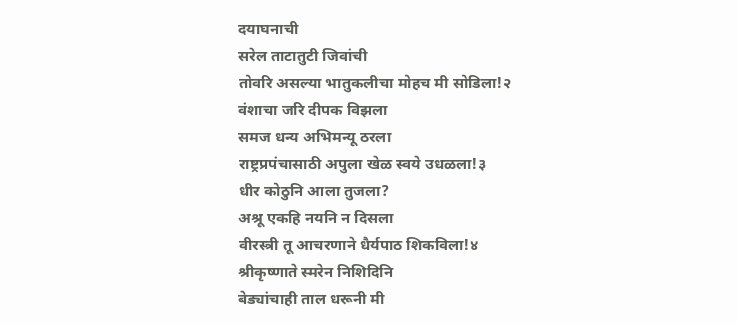दयाघनाची
सरेल ताटातुटी जिवांची
तोवरि असल्या भातुकलीचा मोहच मी सोडिला!२
वंशाचा जरि दीपक विझला
समज धन्य अभिमन्यू ठरला
राष्ट्रप्रपंचासाठी अपुला खेळ स्वये उधळला!३
धीर कोठुनि आला तुजला?
अश्रू एकहि नयनि न दिसला
वीरस्त्री तू आचरणाने धैर्यपाठ शिकविला!४
श्रीकृष्णाते स्मरेन निशिदिनि
बेड्यांचाही ताल धरूनी मी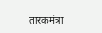तारकमंत्रा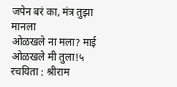जपेन बरं का, मंत्र तुझा मानला
ओळखले ना मला? माई ओळखले मी तुला!५
रचयिता : श्रीराम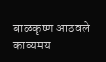बाळकृष्ण आठवले
काव्यमय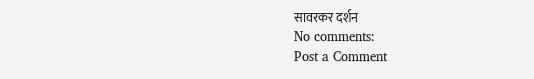सावरकर दर्शन
No comments:
Post a Comment